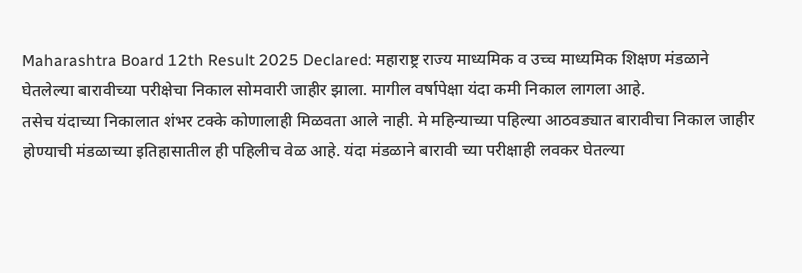Maharashtra Board 12th Result 2025 Declared: महाराष्ट्र राज्य माध्यमिक व उच्च माध्यमिक शिक्षण मंडळाने घेतलेल्या बारावीच्या परीक्षेचा निकाल सोमवारी जाहीर झाला. मागील वर्षापेक्षा यंदा कमी निकाल लागला आहे.
तसेच यंदाच्या निकालात शंभर टक्के कोणालाही मिळवता आले नाही. मे महिन्याच्या पहिल्या आठवड्यात बारावीचा निकाल जाहीर होण्याची मंडळाच्या इतिहासातील ही पहिलीच वेळ आहे. यंदा मंडळाने बारावी च्या परीक्षाही लवकर घेतल्या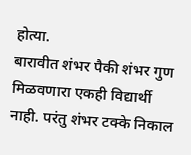होत्या.
बारावीत शंभर पैकी शंभर गुण मिळवणारा एकही विद्यार्थी नाही. परंतु शंभर टक्के निकाल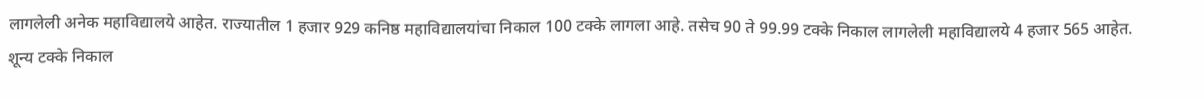लागलेली अनेक महाविद्यालये आहेत. राज्यातील 1 हजार 929 कनिष्ठ महाविद्यालयांचा निकाल 100 टक्के लागला आहे. तसेच 90 ते 99.99 टक्के निकाल लागलेली महाविद्यालये 4 हजार 565 आहेत.
शून्य टक्के निकाल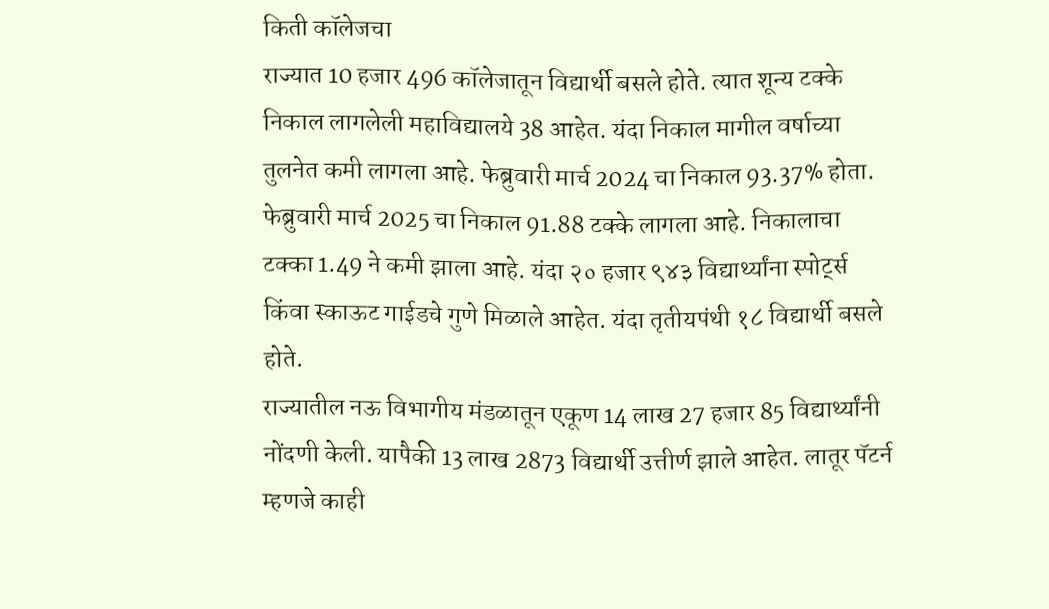किती कॉलेजचा
राज्यात 10 हजार 496 कॉलेजातून विद्यार्थी बसले होते. त्यात शून्य टक्के निकाल लागलेली महाविद्यालये 38 आहेत. यंदा निकाल मागील वर्षाच्या तुलनेत कमी लागला आहे. फेब्रुवारी मार्च 2024 चा निकाल 93.37% होता. फेब्रुवारी मार्च 2025 चा निकाल 91.88 टक्के लागला आहे. निकालाचा टक्का 1.49 ने कमी झाला आहे. यंदा २० हजार ९४३ विद्यार्थ्यांना स्पोर्ट्स किंवा स्काऊट गाईडचे गुणे मिळाले आहेत. यंदा तृतीयपंथी १८ विद्यार्थी बसले होते.
राज्यातील नऊ विभागीय मंडळातून एकूण 14 लाख 27 हजार 85 विद्यार्थ्यांनी नोंदणी केली. यापैकी 13 लाख 2873 विद्यार्थी उत्तीर्ण झाले आहेत. लातूर पॅटर्न म्हणजे काही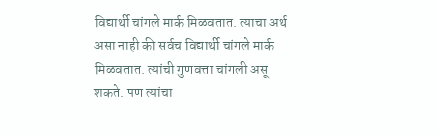विद्यार्थी चांगले मार्क मिळवतात. त्याचा अर्थ असा नाही की सर्वच विद्यार्थी चांगले मार्क मिळवतात. त्यांची गुणवत्ता चांगली असू शकते. पण त्यांचा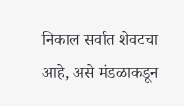निकाल सर्वात शेवटचा आहे, असे मंडळाकडून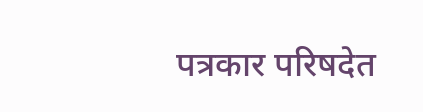पत्रकार परिषदेत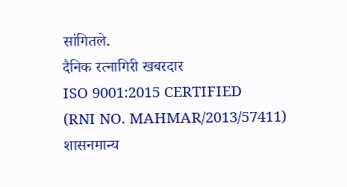सांगितले.
दैनिक रत्नागिरी खबरदार
ISO 9001:2015 CERTIFIED
(RNI NO. MAHMAR/2013/57411)
शासनमान्य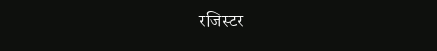रजिस्टर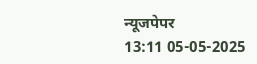न्यूजपेपर
13:11 05-05-2025